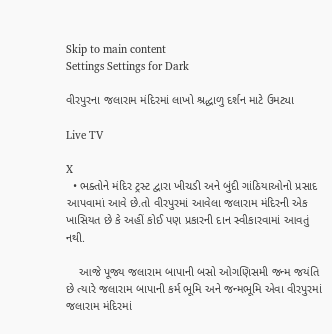Skip to main content
Settings Settings for Dark

વીરપુરના જલારામ મંદિરમાં લાખો શ્રદ્ધાળુ દર્શન માટે ઉમટ્યા

Live TV

X
  • ભક્તોને મંદિર ટ્રસ્ટ દ્વારા ખીચડી અને બુંદી ગાંઠિયાઓનો પ્રસાદ આપવામાં આવે છે.તો વીરપુરમાં આવેલા જલારામ મંદિરની એક ખાસિયત છે કે અહીં કોઈ પણ પ્રકારની દાન સ્વીકારવામાં આવતું નથી.

    આજે પૂજ્ય જલારામ બાપાની બસો ઓગણિસમી જન્મ જયંતિ છે ત્યારે જલારામ બાપાની કર્મ ભૂમિ અને જન્મભૂમિ એવા વીરપુરમાં જલારામ મંદિરમાં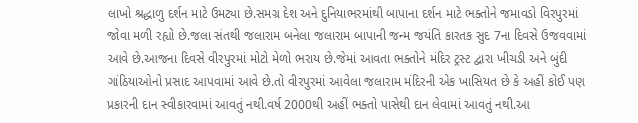લાખો શ્રદ્ધાળુ દર્શન માટે ઉમટ્યા છે.સમગ્ર દેશ અને દુનિયાભરમાંથી બાપાના દર્શન માટે ભક્તોને જમાવડો વિરપુરમાં જોવા મળી રહ્યો છે.જલા સંતથી જલારામ બનેલા જલારામ બાપાની જન્મ જયંતિ કારતક સુદ 7ના દિવસે ઉજવવામાં આવે છે.આજના દિવસે વીરપુરમાં મોટો મેળો ભરાય છે.જેમાં આવતા ભક્તોને મંદિર ટ્રસ્ટ દ્વારા ખીચડી અને બુંદી ગાંઠિયાઓનો પ્રસાદ આપવામાં આવે છે.તો વીરપુરમાં આવેલા જલારામ મંદિરની એક ખાસિયત છે કે અહીં કોઈ પણ પ્રકારની દાન સ્વીકારવામાં આવતું નથી.વર્ષ 2000થી અહીં ભક્તો પાસેથી દાન લેવામાં આવતું નથી.આ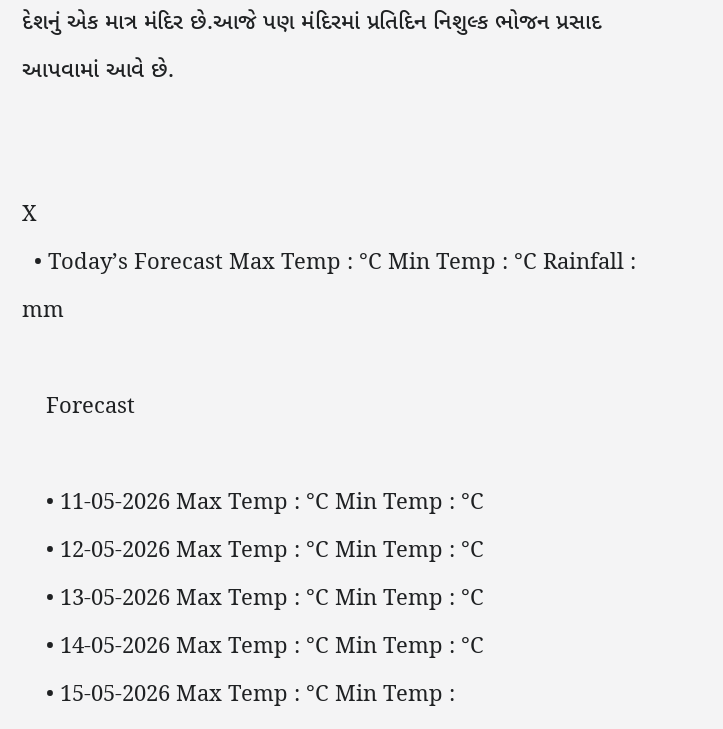દેશનું એક માત્ર મંદિર છે.આજે પણ મંદિરમાં પ્રતિદિન નિશુલ્ક ભોજન પ્રસાદ આપવામાં આવે છે.


X
  • Today’s Forecast Max Temp : °C Min Temp : °C Rainfall : mm

    Forecast

    • 11-05-2026 Max Temp : °C Min Temp : °C
    • 12-05-2026 Max Temp : °C Min Temp : °C
    • 13-05-2026 Max Temp : °C Min Temp : °C
    • 14-05-2026 Max Temp : °C Min Temp : °C
    • 15-05-2026 Max Temp : °C Min Temp :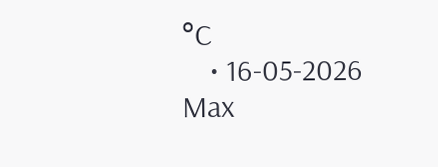°C
    • 16-05-2026 Max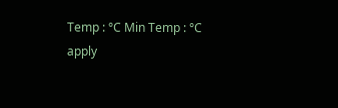Temp : °C Min Temp : °C
apply